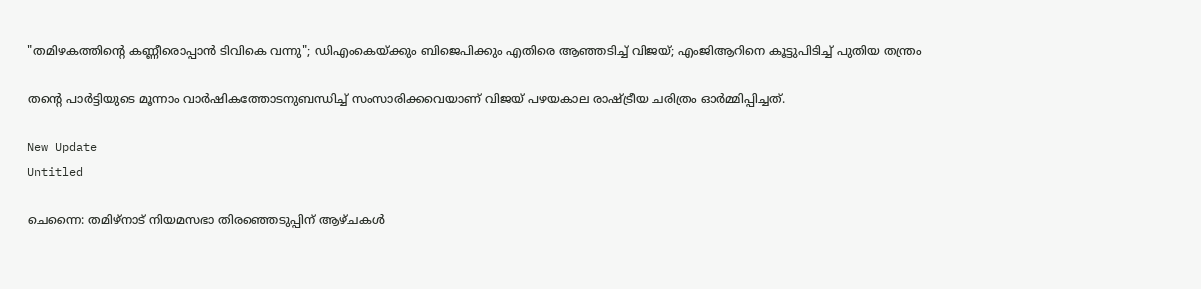"തമിഴകത്തിന്റെ കണ്ണീരൊപ്പാൻ ടിവികെ വന്നു"; ഡിഎംകെയ്ക്കും ബിജെപിക്കും എതിരെ ആഞ്ഞടിച്ച് വിജയ്; എംജിആറിനെ കൂട്ടുപിടിച്ച് പുതിയ തന്ത്രം

തന്റെ പാര്‍ട്ടിയുടെ മൂന്നാം വാര്‍ഷികത്തോടനുബന്ധിച്ച് സംസാരിക്കവെയാണ് വിജയ് പഴയകാല രാഷ്ട്രീയ ചരിത്രം ഓര്‍മ്മിപ്പിച്ചത്.

New Update
Untitled

ചെന്നൈ: തമിഴ്നാട് നിയമസഭാ തിരഞ്ഞെടുപ്പിന് ആഴ്ചകള്‍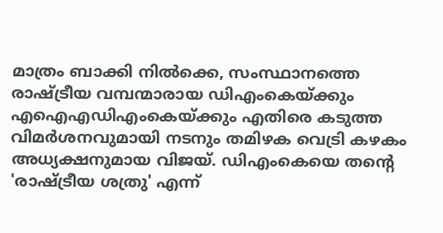മാത്രം ബാക്കി നില്‍ക്കെ, സംസ്ഥാനത്തെ രാഷ്ട്രീയ വമ്പന്മാരായ ഡിഎംകെയ്ക്കും എഐഎഡിഎംകെയ്ക്കും എതിരെ കടുത്ത വിമര്‍ശനവുമായി നടനും തമിഴക വെട്രി കഴകം അധ്യക്ഷനുമായ വിജയ്. ഡിഎംകെയെ തന്റെ 'രാഷ്ട്രീയ ശത്രു' എന്ന്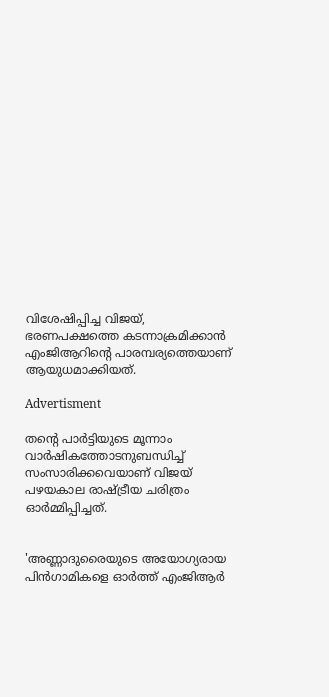വിശേഷിപ്പിച്ച വിജയ്, ഭരണപക്ഷത്തെ കടന്നാക്രമിക്കാന്‍ എംജിആറിന്റെ പാരമ്പര്യത്തെയാണ് ആയുധമാക്കിയത്.

Advertisment

തന്റെ പാര്‍ട്ടിയുടെ മൂന്നാം വാര്‍ഷികത്തോടനുബന്ധിച്ച് സംസാരിക്കവെയാണ് വിജയ് പഴയകാല രാഷ്ട്രീയ ചരിത്രം ഓര്‍മ്മിപ്പിച്ചത്.


'അണ്ണാദുരൈയുടെ അയോഗ്യരായ പിന്‍ഗാമികളെ ഓര്‍ത്ത് എംജിആര്‍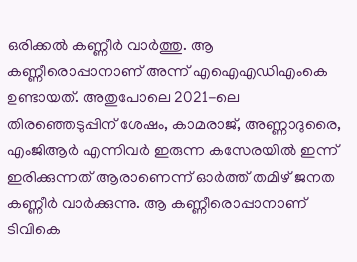ഒരിക്കല്‍ കണ്ണീര്‍ വാര്‍ത്തു. ആ കണ്ണീരൊപ്പാനാണ് അന്ന് എഐഎഡിഎംകെ ഉണ്ടായത്. അതുപോലെ 2021-ലെ തിരഞ്ഞെടുപ്പിന് ശേഷം, കാമരാജ്, അണ്ണാദുരൈ, എംജിആര്‍ എന്നിവര്‍ ഇരുന്ന കസേരയില്‍ ഇന്ന് ഇരിക്കുന്നത് ആരാണെന്ന് ഓര്‍ത്ത് തമിഴ് ജനത കണ്ണീര്‍ വാര്‍ക്കുന്നു. ആ കണ്ണീരൊപ്പാനാണ് ടിവികെ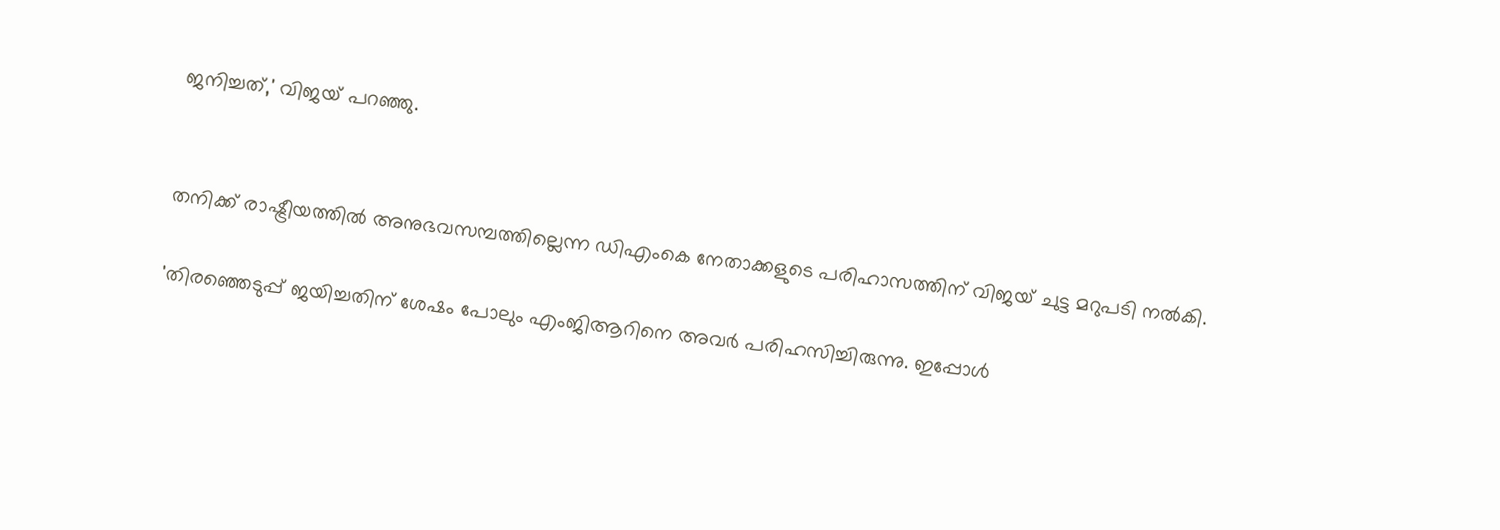ജനിച്ചത്,' വിജയ് പറഞ്ഞു.


തനിക്ക് രാഷ്ട്രീയത്തില്‍ അനുഭവസമ്പത്തില്ലെന്ന ഡിഎംകെ നേതാക്കളുടെ പരിഹാസത്തിന് വിജയ് ചുട്ട മറുപടി നല്‍കി.

'തിരഞ്ഞെടുപ്പ് ജയിച്ചതിന് ശേഷം പോലും എംജിആറിനെ അവര്‍ പരിഹസിച്ചിരുന്നു. ഇപ്പോള്‍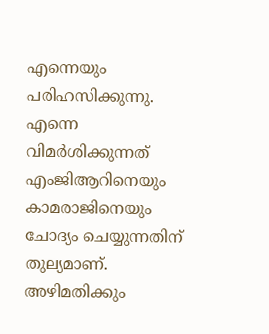എന്നെയും പരിഹസിക്കുന്നു. എന്നെ വിമര്‍ശിക്കുന്നത് എംജിആറിനെയും കാമരാജിനെയും ചോദ്യം ചെയ്യുന്നതിന് തുല്യമാണ്. അഴിമതിക്കും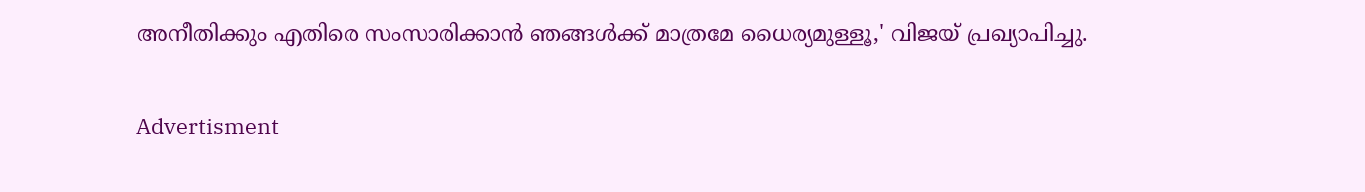അനീതിക്കും എതിരെ സംസാരിക്കാന്‍ ഞങ്ങള്‍ക്ക് മാത്രമേ ധൈര്യമുള്ളൂ,' വിജയ് പ്രഖ്യാപിച്ചു.

Advertisment